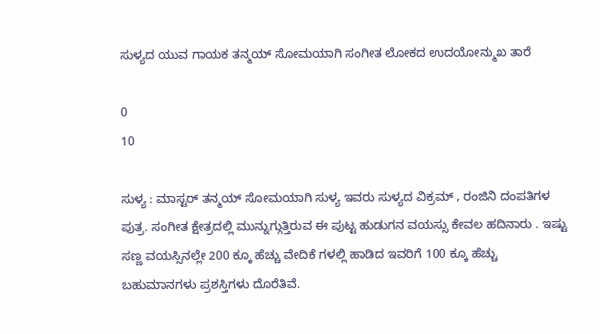ಸುಳ್ಯದ ಯುವ ಗಾಯಕ ತನ್ಮಯ್ ಸೋಮಯಾಗಿ ಸಂಗೀತ ಲೋಕದ ಉದಯೋನ್ಮುಖ ತಾರೆ

0
10

ಸುಳ್ಯ : ಮಾಸ್ಟರ್ ತನ್ಮಯ್ ಸೋಮಯಾಗಿ ಸುಳ್ಯ ಇವರು ಸುಳ್ಯದ ವಿಕ್ರಮ್ , ರಂಜಿನಿ ದಂಪತಿಗಳ ಪುತ್ರ. ಸಂಗೀತ ಕ್ಷೇತ್ರದಲ್ಲಿ ಮುನ್ನುಗ್ಗುತ್ತಿರುವ ಈ ಪುಟ್ಟ ಹುಡುಗನ ವಯಸ್ಸು ಕೇವಲ ಹದಿನಾರು . ಇಷ್ಟು ಸಣ್ಣ ವಯಸ್ಸಿನಲ್ಲೇ 200 ಕ್ಕೂ ಹೆಚ್ಚು ವೇದಿಕೆ ಗಳಲ್ಲಿ ಹಾಡಿದ ಇವರಿಗೆ 100 ಕ್ಕೂ ಹೆಚ್ಚು ಬಹುಮಾನಗಳು ಪ್ರಶಸ್ತಿಗಳು ದೊರೆತಿವೆ.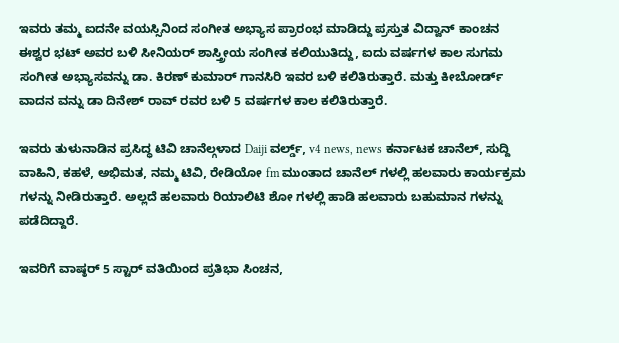ಇವರು ತಮ್ಮ ಐದನೇ ವಯಸ್ಸಿನಿಂದ ಸಂಗೀತ ಅಭ್ಯಾಸ ಪ್ರಾರಂಭ ಮಾಡಿದ್ದು ಪ್ರಸ್ತುತ ವಿದ್ವಾನ್ ಕಾಂಚನ ಈಶ್ವರ ಭಟ್ ಅವರ ಬಳಿ ಸೀನಿಯರ್ ಶಾಸ್ತ್ರೀಯ ಸಂಗೀತ ಕಲಿಯುತಿದ್ದು, ಐದು ವರ್ಷಗಳ ಕಾಲ ಸುಗಮ ಸಂಗೀತ ಅಭ್ಯಾಸವನ್ನು ಡಾ. ಕಿರಣ್ ಕುಮಾರ್ ಗಾನಸಿರಿ ಇವರ ಬಳಿ ಕಲಿತಿರುತ್ತಾರೆ. ಮತ್ತು ಕೀಬೋರ್ಡ್ ವಾದನ ವನ್ನು ಡಾ ದಿನೇಶ್ ರಾವ್ ರವರ ಬಳಿ 5 ವರ್ಷಗಳ ಕಾಲ ಕಲಿತಿರುತ್ತಾರೆ.

ಇವರು ತುಳುನಾಡಿನ ಪ್ರಸಿದ್ಧ ಟಿವಿ ಚಾನೆಲ್ಗಳಾದ Daiji ವರ್ಲ್ಡ್, v4 news, news ಕರ್ನಾಟಕ ಚಾನೆಲ್, ಸುದ್ದಿ ವಾಹಿನಿ, ಕಹಳೆ, ಅಭಿಮತ, ನಮ್ಮ ಟಿವಿ, ರೇಡಿಯೋ fm ಮುಂತಾದ ಚಾನೆಲ್ ಗಳಲ್ಲಿ ಹಲವಾರು ಕಾರ್ಯಕ್ರಮ ಗಳನ್ನು ನೀಡಿರುತ್ತಾರೆ. ಅಲ್ಲದೆ ಹಲವಾರು ರಿಯಾಲಿಟಿ ಶೋ ಗಳಲ್ಲಿ ಹಾಡಿ ಹಲವಾರು ಬಹುಮಾನ ಗಳನ್ನು ಪಡೆದಿದ್ದಾರೆ.

ಇವರಿಗೆ ವಾಷ್ಠರ್ 5 ಸ್ಟಾರ್ ವತಿಯಿಂದ ಪ್ರತಿಭಾ ಸಿಂಚನ,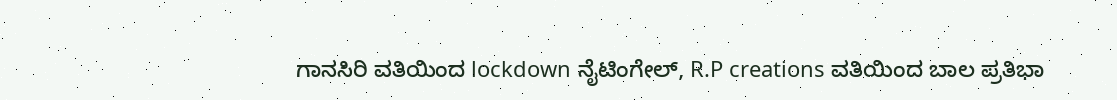ಗಾನಸಿರಿ ವತಿಯಿಂದ lockdown ನೈಟಿಂಗೇಲ್, R.P creations ವತಿಯಿಂದ ಬಾಲ ಪ್ರತಿಭಾ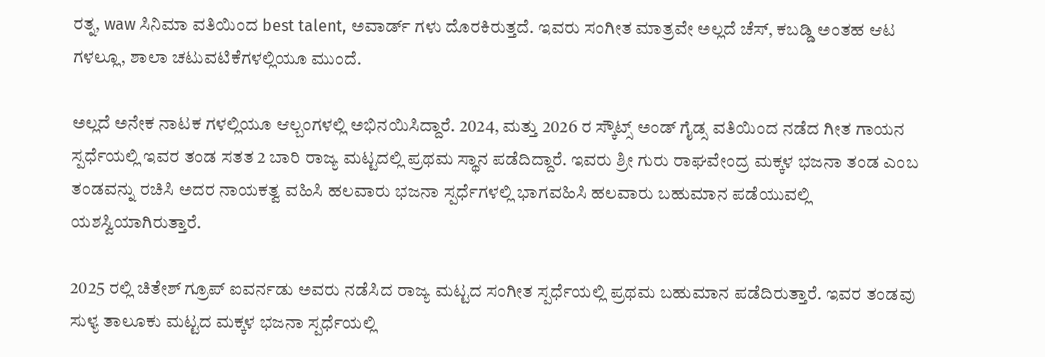ರತ್ನ, waw ಸಿನಿಮಾ ವತಿಯಿಂದ best talent, ಅವಾರ್ಡ್ ಗಳು ದೊರಕಿರುತ್ತದೆ. ಇವರು ಸಂಗೀತ ಮಾತ್ರವೇ ಅಲ್ಲದೆ ಚೆಸ್, ಕಬಡ್ಡಿ ಅಂತಹ ಆಟ ಗಳಲ್ಲೂ, ಶಾಲಾ ಚಟುವಟಿಕೆಗಳಲ್ಲಿಯೂ ಮುಂದೆ.

ಅಲ್ಲದೆ ಅನೇಕ ನಾಟಕ ಗಳಲ್ಲಿಯೂ ಆಲ್ಬಂಗಳಲ್ಲಿ ಅಭಿನಯಿಸಿದ್ದಾರೆ. 2024, ಮತ್ತು 2026 ರ ಸ್ಕೌಟ್ಸ್ ಅಂಡ್ ಗೈಡ್ಸ ವತಿಯಿಂದ ನಡೆದ ಗೀತ ಗಾಯನ ಸ್ಪರ್ಧೆಯಲ್ಲಿ ಇವರ ತಂಡ ಸತತ 2 ಬಾರಿ ರಾಜ್ಯ ಮಟ್ಟದಲ್ಲಿ ಪ್ರಥಮ ಸ್ಥಾನ ಪಡೆದಿದ್ದಾರೆ. ಇವರು ಶ್ರೀ ಗುರು ರಾಘವೇಂದ್ರ ಮಕ್ಕಳ ಭಜನಾ ತಂಡ ಎಂಬ ತಂಡವನ್ನು ರಚಿಸಿ ಅದರ ನಾಯಕತ್ವ ವಹಿಸಿ ಹಲವಾರು ಭಜನಾ ಸ್ಪರ್ಧೆಗಳಲ್ಲಿ ಭಾಗವಹಿಸಿ ಹಲವಾರು ಬಹುಮಾನ ಪಡೆಯುವಲ್ಲಿ ಯಶಸ್ವಿಯಾಗಿರುತ್ತಾರೆ.

2025 ರಲ್ಲಿ ಚಿತೇಶ್ ಗ್ರೂಪ್ ಐವರ್ನಡು ಅವರು ನಡೆಸಿದ ರಾಜ್ಯ ಮಟ್ಟದ ಸಂಗೀತ ಸ್ಪರ್ಧೆಯಲ್ಲಿ ಪ್ರಥಮ ಬಹುಮಾನ ಪಡೆದಿರುತ್ತಾರೆ. ಇವರ ತಂಡವು ಸುಳ್ಯ ತಾಲೂಕು ಮಟ್ಟದ ಮಕ್ಕಳ ಭಜನಾ ಸ್ಪರ್ಧೆಯಲ್ಲಿ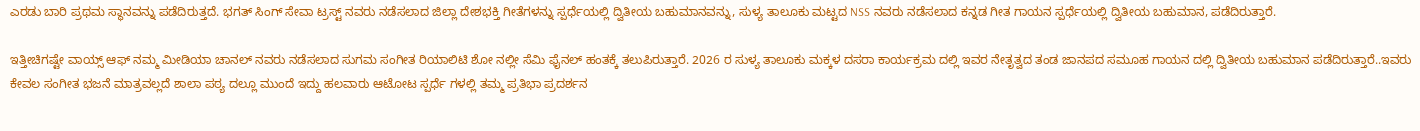ಎರಡು ಬಾರಿ ಪ್ರಥಮ ಸ್ಥಾನವನ್ನು ಪಡೆದಿರುತ್ತದೆ. ಭಗತ್ ಸಿಂಗ್ ಸೇವಾ ಟ್ರಸ್ಟ್ ನವರು ನಡೆಸಲಾದ ಜಿಲ್ಲಾ ದೇಶಭಕ್ತಿ ಗೀತೆಗಳನ್ನು ಸ್ಪರ್ಧೆಯಲ್ಲಿ ದ್ವಿತೀಯ ಬಹುಮಾನವನ್ನು, ಸುಳ್ಯ ತಾಲೂಕು ಮಟ್ಟದ NSS ನವರು ನಡೆಸಲಾದ ಕನ್ನಡ ಗೀತ ಗಾಯನ ಸ್ಪರ್ಧೆಯಲ್ಲಿ ದ್ವಿತೀಯ ಬಹುಮಾನ, ಪಡೆದಿರುತ್ತಾರೆ.

ಇತ್ತೀಚಿಗಷ್ಟೇ ವಾಯ್ಸ್ ಆಫ್ ನಮ್ಮ ಮೀಡಿಯಾ ಚಾನಲ್ ನವರು ನಡೆಸಲಾದ ಸುಗಮ ಸಂಗೀತ ರಿಯಾಲಿಟಿ ಶೋ ನಲ್ಲೀ ಸೆಮಿ ಫೈನಲ್ ಹಂತಕ್ಕೆ ತಲುಪಿರುತ್ತಾರೆ. 2026 ರ ಸುಳ್ಯ ತಾಲೂಕು ಮಕ್ಕಳ ದಸರಾ ಕಾರ್ಯಕ್ರಮ ದಲ್ಲಿ ಇವರ ನೇತೃತ್ವದ ತಂಡ ಜಾನಪದ ಸಮೂಹ ಗಾಯನ ದಲ್ಲಿ ದ್ವಿತೀಯ ಬಹುಮಾನ ಪಡೆದಿರುತ್ತಾರೆ..ಇವರು ಕೇವಲ ಸಂಗೀತ ಭಜನೆ ಮಾತ್ರವಲ್ಲದೆ ಶಾಲಾ ಪಠ್ಯ ದಲ್ಲೂ ಮುಂದೆ ಇದ್ದು ಹಲವಾರು ಆಟೋಟ ಸ್ಪರ್ಧೆ ಗಳಲ್ಲಿ ತಮ್ಮ ಪ್ರತಿಭಾ ಪ್ರದರ್ಶನ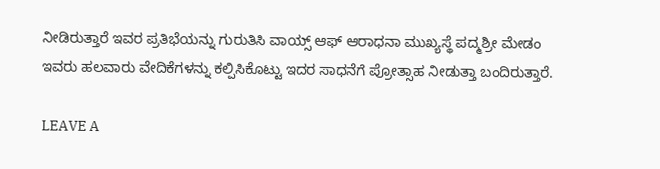ನೀಡಿರುತ್ತಾರೆ ಇವರ ಪ್ರತಿಭೆಯನ್ನು ಗುರುತಿಸಿ ವಾಯ್ಸ್ ಆಫ್ ಆರಾಧನಾ ಮುಖ್ಯಸ್ಥೆ ಪದ್ಮಶ್ರೀ ಮೇಡಂ ಇವರು ಹಲವಾರು ವೇದಿಕೆಗಳನ್ನು ಕಲ್ಪಿಸಿಕೊಟ್ಟು ಇದರ ಸಾಧನೆಗೆ ಪ್ರೋತ್ಸಾಹ ನೀಡುತ್ತಾ ಬಂದಿರುತ್ತಾರೆ.

LEAVE A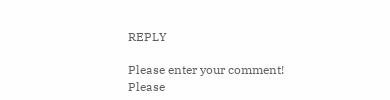REPLY

Please enter your comment!
Please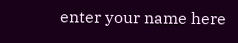enter your name here